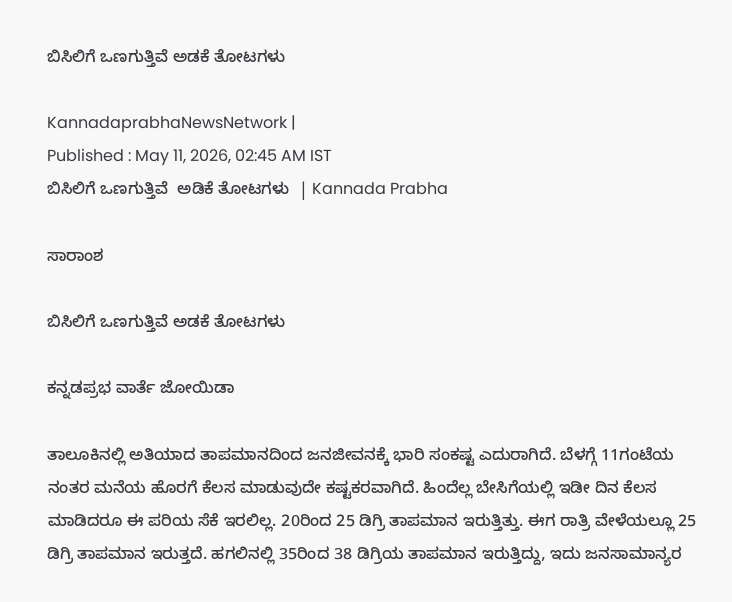ಬಿಸಿಲಿಗೆ ಒಣಗುತ್ತಿವೆ ಅಡಕೆ ತೋಟಗಳು

KannadaprabhaNewsNetwork |
Published : May 11, 2026, 02:45 AM IST
ಬಿಸಿಲಿಗೆ ಒಣಗುತ್ತಿವೆ  ಅಡಿಕೆ ತೋಟಗಳು  | Kannada Prabha

ಸಾರಾಂಶ

ಬಿಸಿಲಿಗೆ ಒಣಗುತ್ತಿವೆ ಅಡಕೆ ತೋಟಗಳು

ಕನ್ನಡಪ್ರಭ ವಾರ್ತೆ ಜೋಯಿಡಾ

ತಾಲೂಕಿನಲ್ಲಿ ಅತಿಯಾದ ತಾಪಮಾನದಿಂದ ಜನಜೀವನಕ್ಕೆ ಭಾರಿ ಸಂಕಷ್ಟ ಎದುರಾಗಿದೆ. ಬೆಳಗ್ಗೆ 11ಗಂಟೆಯ ನಂತರ ಮನೆಯ ಹೊರಗೆ ಕೆಲಸ ಮಾಡುವುದೇ ಕಷ್ಟಕರವಾಗಿದೆ. ಹಿಂದೆಲ್ಲ ಬೇಸಿಗೆಯಲ್ಲಿ ಇಡೀ ದಿನ ಕೆಲಸ ಮಾಡಿದರೂ ಈ ಪರಿಯ ಸೆಕೆ ಇರಲಿಲ್ಲ. 20ರಿಂದ 25 ಡಿಗ್ರಿ ತಾಪಮಾನ ಇರುತ್ತಿತ್ತು. ಈಗ ರಾತ್ರಿ ವೇಳೆಯಲ್ಲೂ 25 ಡಿಗ್ರಿ ತಾಪಮಾನ ಇರುತ್ತದೆ. ಹಗಲಿನಲ್ಲಿ 35ರಿಂದ 38 ಡಿಗ್ರಿಯ ತಾಪಮಾನ ಇರುತ್ತಿದ್ದು, ಇದು ಜನಸಾಮಾನ್ಯರ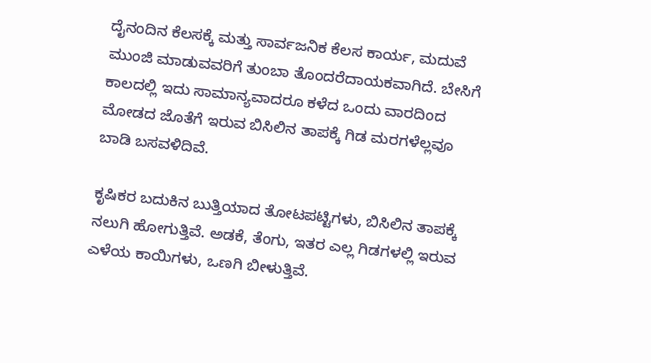ದೈನಂದಿನ ಕೆಲಸಕ್ಕೆ ಮತ್ತು ಸಾರ್ವಜನಿಕ ಕೆಲಸ ಕಾರ್ಯ, ಮದುವೆ ಮುಂಜಿ ಮಾಡುವವರಿಗೆ ತುಂಬಾ ತೊಂದರೆದಾಯಕವಾಗಿದೆ. ಬೇಸಿಗೆ ಕಾಲದಲ್ಲಿ ಇದು ಸಾಮಾನ್ಯವಾದರೂ ಕಳೆದ ಒಂದು ವಾರದಿಂದ ಮೋಡದ ಜೊತೆಗೆ ಇರುವ ಬಿಸಿಲಿನ ತಾಪಕ್ಕೆ ಗಿಡ ಮರಗಳೆಲ್ಲವೂ ಬಾಡಿ ಬಸವಳಿದಿವೆ.

ಕೃಷಿಕರ ಬದುಕಿನ ಬುತ್ತಿಯಾದ ತೋಟಪಟ್ಟಿಗಳು, ಬಿಸಿಲಿನ ತಾಪಕ್ಕೆ ನಲುಗಿ ಹೋಗುತ್ತಿವೆ. ಅಡಕೆ, ತೆಂಗು, ಇತರ ಎಲ್ಲ ಗಿಡಗಳಲ್ಲಿ ಇರುವ ಎಳೆಯ ಕಾಯಿಗಳು, ಒಣಗಿ ಬೀಳುತ್ತಿವೆ.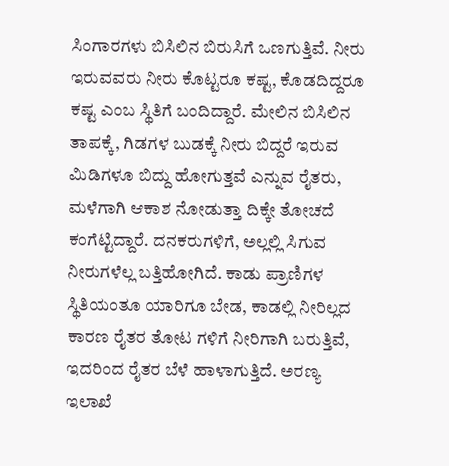ಸಿಂಗಾರಗಳು ಬಿಸಿಲಿನ ಬಿರುಸಿಗೆ ಒಣಗುತ್ತಿವೆ. ನೀರು ಇರುವವರು ನೀರು ಕೊಟ್ಟರೂ ಕಷ್ಟ, ಕೊಡದಿದ್ದರೂ ಕಷ್ಟ ಎಂಬ ಸ್ಥಿತಿಗೆ ಬಂದಿದ್ದಾರೆ. ಮೇಲಿನ ಬಿಸಿಲಿನ ತಾಪಕ್ಕೆ, ಗಿಡಗಳ ಬುಡಕ್ಕೆ ನೀರು ಬಿದ್ದರೆ ಇರುವ ಮಿಡಿಗಳೂ ಬಿದ್ದು ಹೋಗುತ್ತವೆ ಎನ್ನುವ ರೈತರು, ಮಳೆಗಾಗಿ ಆಕಾಶ ನೋಡುತ್ತಾ ದಿಕ್ಕೇ ತೋಚದೆ ಕಂಗೆಟ್ಟಿದ್ದಾರೆ. ದನಕರುಗಳಿಗೆ, ಅಲ್ಲಲ್ಲಿ ಸಿಗುವ ನೀರುಗಳೆಲ್ಲ ಬತ್ತಿಹೋಗಿದೆ. ಕಾಡು ಪ್ರಾಣಿಗಳ ಸ್ಥಿತಿಯಂತೂ ಯಾರಿಗೂ ಬೇಡ, ಕಾಡಲ್ಲಿ ನೀರಿಲ್ಲದ ಕಾರಣ ರೈತರ ತೋಟ ಗಳಿಗೆ ನೀರಿಗಾಗಿ ಬರುತ್ತಿವೆ, ಇದರಿಂದ ರೈತರ ಬೆಳೆ ಹಾಳಾಗುತ್ತಿದೆ. ಅರಣ್ಯ ಇಲಾಖೆ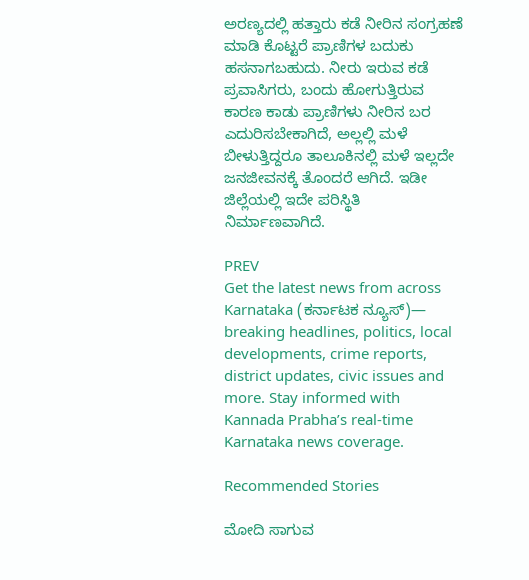ಅರಣ್ಯದಲ್ಲಿ ಹತ್ತಾರು ಕಡೆ ನೀರಿನ ಸಂಗ್ರಹಣೆ ಮಾಡಿ ಕೊಟ್ಟರೆ ಪ್ರಾಣಿಗಳ ಬದುಕು ಹಸನಾಗಬಹುದು. ನೀರು ಇರುವ ಕಡೆ ಪ್ರವಾಸಿಗರು, ಬಂದು ಹೋಗುತ್ತಿರುವ ಕಾರಣ ಕಾಡು ಪ್ರಾಣಿಗಳು ನೀರಿನ ಬರ ಎದುರಿಸಬೇಕಾಗಿದೆ, ಅಲ್ಲಲ್ಲಿ ಮಳೆ ಬೀಳುತ್ತಿದ್ದರೂ ತಾಲೂಕಿನಲ್ಲಿ ಮಳೆ ಇಲ್ಲದೇ ಜನಜೀವನಕ್ಕೆ ತೊಂದರೆ ಆಗಿದೆ. ಇಡೀ ಜಿಲ್ಲೆಯಲ್ಲಿ ಇದೇ ಪರಿಸ್ಥಿತಿ ನಿರ್ಮಾಣವಾಗಿದೆ.

PREV
Get the latest news from across Karnataka (ಕರ್ನಾಟಕ ನ್ಯೂಸ್)— breaking headlines, politics, local developments, crime reports, district updates, civic issues and more. Stay informed with Kannada Prabha’s real‑time Karnataka news coverage.

Recommended Stories

ಮೋದಿ ಸಾಗುವ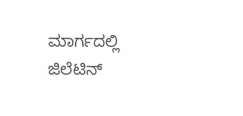ಮಾರ್ಗದಲ್ಲಿ ಜಿಲೆಟಿನ್‌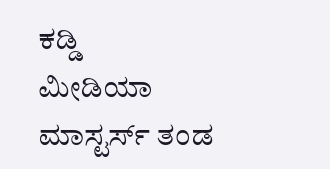ಕಡ್ಡಿ
ಮೀಡಿಯಾ ಮಾಸ್ಟರ್ಸ್ ತಂಡ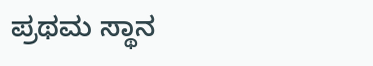ಪ್ರಥಮ ಸ್ಥಾನ